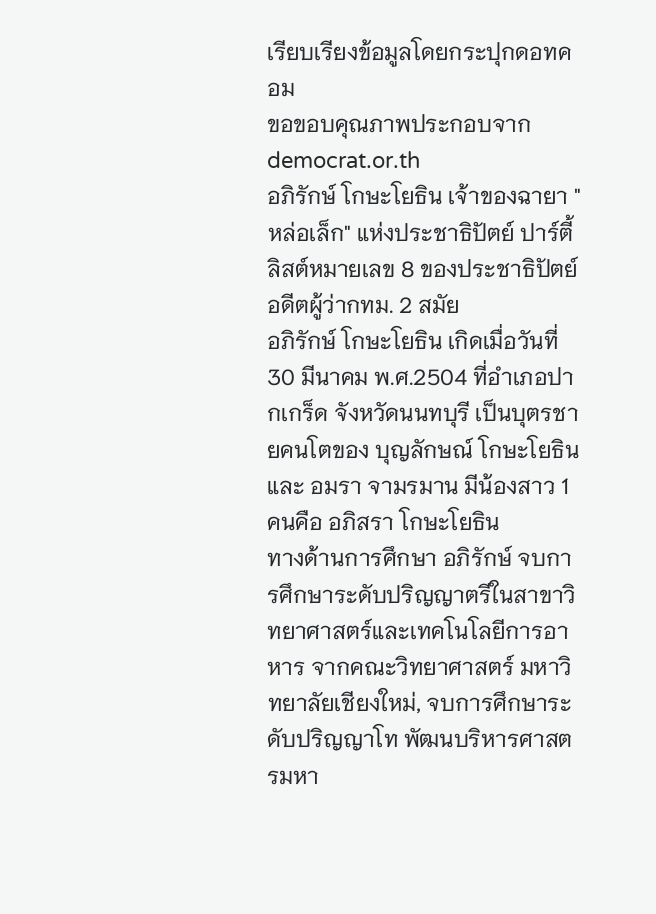เรียบเรียงข้อมูลโดยกระปุกดอทคอม
ขอขอบคุณภาพประกอบจาก democrat.or.th
อภิรักษ์ โกษะโยธิน เจ้าของฉายา "หล่อเล็ก" แห่งประชาธิปัตย์ ปาร์ตี้ลิสต์หมายเลข 8 ของประชาธิปัตย์ อดีตผู้ว่ากทม. 2 สมัย
อภิรักษ์ โกษะโยธิน เกิดเมื่อวันที่ 30 มีนาคม พ.ศ.2504 ที่อำเภอปากเกร็ด จังหวัดนนทบุรี เป็นบุตรชายคนโตของ บุญลักษณ์ โกษะโยธิน และ อมรา จามรมาน มีน้องสาว 1 คนคือ อภิสรา โกษะโยธิน
ทางด้านการศึกษา อภิรักษ์ จบการศึกษาระดับปริญญาตรีในสาขาวิทยาศาสตร์และเทคโนโลยีการอาหาร จากคณะวิทยาศาสตร์ มหาวิทยาลัยเชียงใหม่, จบการศึกษาระดับปริญญาโท พัฒนบริหารศาสตรมหา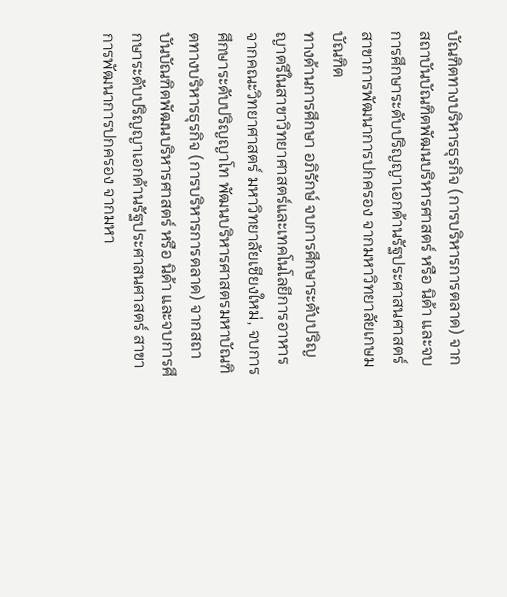บัณฑิตทางบริหารธุรกิจ (การบริหารการตลาด) จากสถาบันบัณฑิตพัฒนบริหารศาสตร์ หรือ นิด้า และจบการศึกษาระดับปริญญาเอกด้านรัฐประศาสนศาสตร์ สาขาการพัฒนาการปกครอง จากมหาวิทยาลัยเกษมบัณฑิต
ทางด้านการศึกษา อภิรักษ์ จบการศึกษาระดับปริญญาตรีในสาขาวิทยาศาสตร์และเทคโนโลยีการอาหาร จากคณะวิทยาศาสตร์ มหาวิทยาลัยเชียงใหม่, จบการศึกษาระดับปริญญาโท พัฒนบริหารศาสตรมหาบัณฑิตทางบริหารธุรกิจ (การบริหารการตลาด) จากสถาบันบัณฑิตพัฒนบริหารศาสตร์ หรือ นิด้า และจบการศึกษาระดับปริญญาเอกด้านรัฐประศาสนศาสตร์ สาขาการพัฒนาการปกครอง จากมหา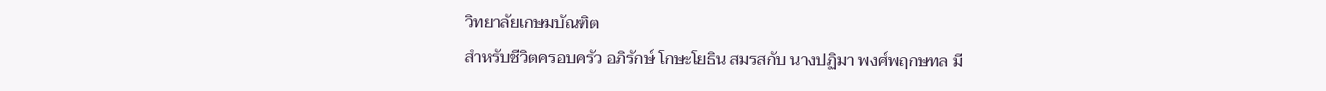วิทยาลัยเกษมบัณฑิต
สำหรับชีวิตครอบครัว อภิรักษ์ โกษะโยธิน สมรสกับ นางปฏิมา พงศ์พฤกษทล มี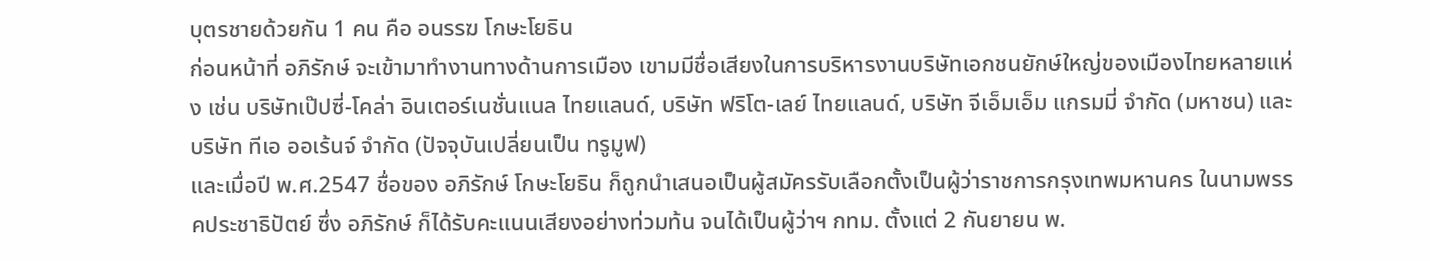บุตรชายด้วยกัน 1 คน คือ อนรรฆ โกษะโยธิน
ก่อนหน้าที่ อภิรักษ์ จะเข้ามาทำงานทางด้านการเมือง เขามมีชื่อเสียงในการบริหารงานบริษัทเอกชนยักษ์ใหญ่ของเมืองไทยหลายแห่ง เช่น บริษัทเป๊ปซี่-โคล่า อินเตอร์เนชั่นแนล ไทยแลนด์, บริษัท ฟริโต-เลย์ ไทยแลนด์, บริษัท จีเอ็มเอ็ม แกรมมี่ จำกัด (มหาชน) และ บริษัท ทีเอ ออเร้นจ์ จำกัด (ปัจจุบันเปลี่ยนเป็น ทรูมูฟ)
และเมื่อปี พ.ศ.2547 ชื่อของ อภิรักษ์ โกษะโยธิน ก็ถูกนำเสนอเป็นผู้สมัครรับเลือกตั้งเป็นผู้ว่าราชการกรุงเทพมหานคร ในนามพรรคประชาธิปัตย์ ซึ่ง อภิรักษ์ ก็ได้รับคะแนนเสียงอย่างท่วมท้น จนได้เป็นผู้ว่าฯ กทม. ตั้งแต่ 2 กันยายน พ.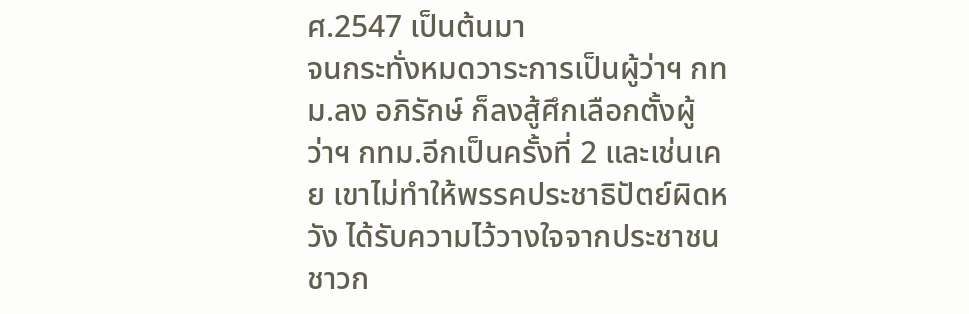ศ.2547 เป็นต้นมา
จนกระทั่งหมดวาระการเป็นผู้ว่าฯ กทม.ลง อภิรักษ์ ก็ลงสู้ศึกเลือกตั้งผู้ว่าฯ กทม.อีกเป็นครั้งที่ 2 และเช่นเคย เขาไม่ทำให้พรรคประชาธิปัตย์ผิดหวัง ได้รับความไว้วางใจจากประชาชนชาวก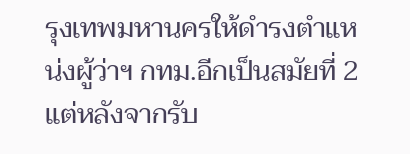รุงเทพมหานครให้ดำรงตำแหน่งผู้ว่าฯ กทม.อีกเป็นสมัยที่ 2
แต่หลังจากรับ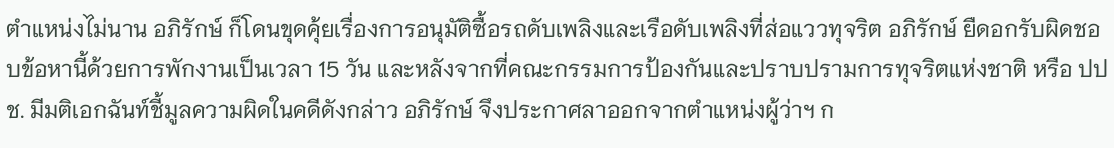ตำแหน่งไม่นาน อภิรักษ์ ก็โดนขุดคุ้ยเรื่องการอนุมัติซื้อรถดับเพลิงและเรือดับเพลิงที่ส่อแววทุจริต อภิรักษ์ ยืดอกรับผิดชอบข้อหานี้ด้วยการพักงานเป็นเวลา 15 วัน และหลังจากที่คณะกรรมการป้องกันและปราบปรามการทุจริตแห่งชาติ หรือ ปปช. มีมติเอกฉันท์ชี้มูลความผิดในคดีดังกล่าว อภิรักษ์ จึงประกาศลาออกจากตำแหน่งผู้ว่าฯ ก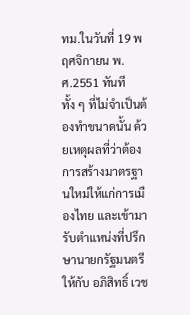ทม.ในวันที่ 19 พฤศจิกายน พ.ศ.2551 ทันที ทั้ง ๆ ที่ไม่จำเป็นต้องทำขนาดนั้น ด้วยเหตุผลที่ว่าต้องการสร้างมาตรฐานใหม่ให้แก่การเมืองไทย และเข้ามารับตำแหน่งที่ปรึกษานายกรัฐมนตรีให้กับ อภิสิทธิ์ เวช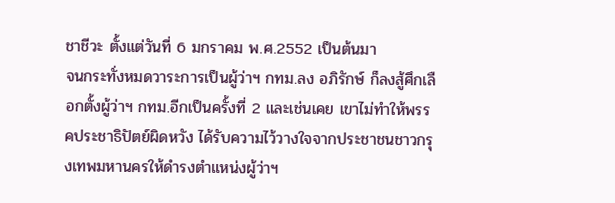ชาชีวะ ตั้งแต่วันที่ 6 มกราคม พ.ศ.2552 เป็นต้นมา
จนกระทั่งหมดวาระการเป็นผู้ว่าฯ กทม.ลง อภิรักษ์ ก็ลงสู้ศึกเลือกตั้งผู้ว่าฯ กทม.อีกเป็นครั้งที่ 2 และเช่นเคย เขาไม่ทำให้พรรคประชาธิปัตย์ผิดหวัง ได้รับความไว้วางใจจากประชาชนชาวกรุงเทพมหานครให้ดำรงตำแหน่งผู้ว่าฯ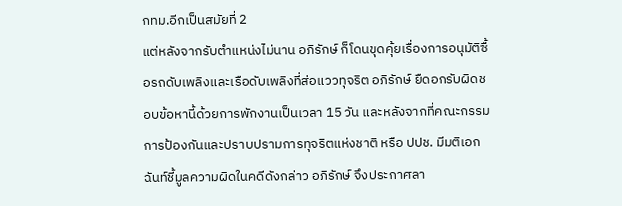กทม.อีกเป็นสมัยที่ 2
แต่หลังจากรับตำแหน่งไม่นาน อภิรักษ์ ก็โดนขุดคุ้ยเรื่องการอนุมัติซื้อรถดับเพลิงและเรือดับเพลิงที่ส่อแววทุจริต อภิรักษ์ ยืดอกรับผิดชอบข้อหานี้ด้วยการพักงานเป็นเวลา 15 วัน และหลังจากที่คณะกรรมการป้องกันและปราบปรามการทุจริตแห่งชาติ หรือ ปปช. มีมติเอกฉันท์ชี้มูลความผิดในคดีดังกล่าว อภิรักษ์ จึงประกาศลา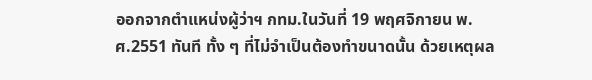ออกจากตำแหน่งผู้ว่าฯ กทม.ในวันที่ 19 พฤศจิกายน พ.ศ.2551 ทันที ทั้ง ๆ ที่ไม่จำเป็นต้องทำขนาดนั้น ด้วยเหตุผล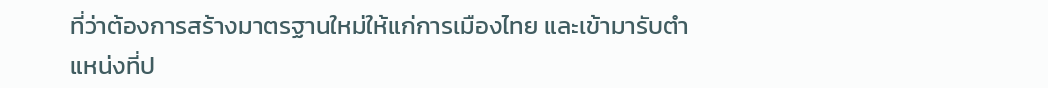ที่ว่าต้องการสร้างมาตรฐานใหม่ให้แก่การเมืองไทย และเข้ามารับตำแหน่งที่ป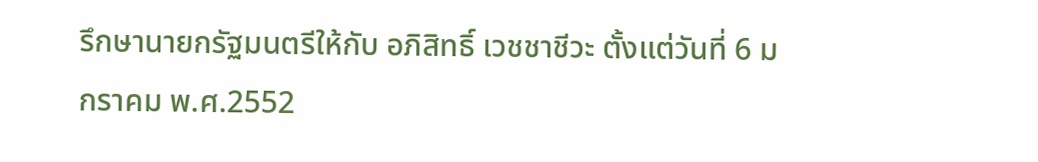รึกษานายกรัฐมนตรีให้กับ อภิสิทธิ์ เวชชาชีวะ ตั้งแต่วันที่ 6 มกราคม พ.ศ.2552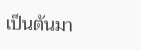เป็นต้นมา